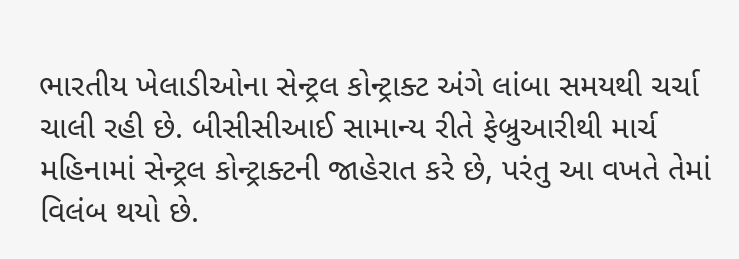ભારતીય ખેલાડીઓના સેન્ટ્રલ કોન્ટ્રાક્ટ અંગે લાંબા સમયથી ચર્ચા ચાલી રહી છે. બીસીસીઆઈ સામાન્ય રીતે ફેબ્રુઆરીથી માર્ચ મહિનામાં સેન્ટ્રલ કોન્ટ્રાક્ટની જાહેરાત કરે છે, પરંતુ આ વખતે તેમાં વિલંબ થયો છે.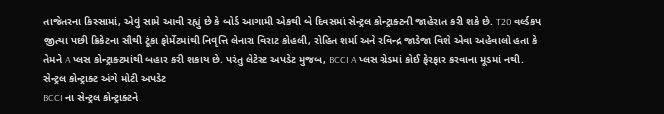તાજેતરના કિસ્સામાં, એવું સામે આવી રહ્યું છે કે બોર્ડ આગામી એકથી બે દિવસમાં સેન્ટ્રલ કોન્ટ્રાક્ટની જાહેરાત કરી શકે છે. T20 વર્લ્ડકપ જીત્યા પછી ક્રિકેટના સૌથી ટૂંકા ફોર્મેટમાંથી નિવૃત્તિ લેનારા વિરાટ કોહલી, રોહિત શર્મા અને રવિન્દ્ર જાડેજા વિશે એવા અહેવાલો હતા કે તેમને A પ્લસ કોન્ટ્રાક્ટમાંથી બહાર કરી શકાય છે. પરંતુ લેટેસ્ટ અપડેટ મુજબ, BCCI A પ્લસ ગ્રેડમાં કોઈ ફેરફાર કરવાના મૂડમાં નથી.
સેન્ટ્રલ કોન્ટ્રાક્ટ અંગે મોટી અપડેટ
BCCI ના સેન્ટ્રલ કોન્ટ્રાક્ટને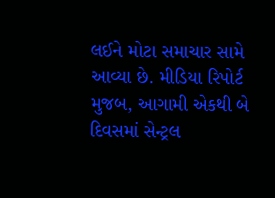લઈને મોટા સમાચાર સામે આવ્યા છે. મીડિયા રિપોર્ટ મુજબ, આગામી એકથી બે દિવસમાં સેન્ટ્રલ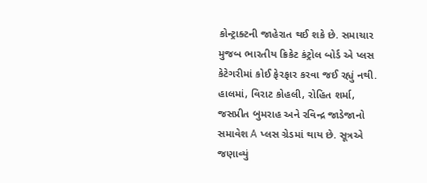કોન્ટ્રાક્ટની જાહેરાત થઈ શકે છે. સમાચાર મુજબ ભારતીય ક્રિકેટ કંટ્રોલ બોર્ડ એ પ્લસ કેટેગરીમાં કોઈ ફેરફાર કરવા જઈ રહ્યું નથી. હાલમાં, વિરાટ કોહલી, રોહિત શર્મા, જસપ્રીત બુમરાહ અને રવિન્દ્ર જાડેજાનો સમાવેશ A પ્લસ ગ્રેડમાં થાય છે. સૂત્રએ જણાવ્યું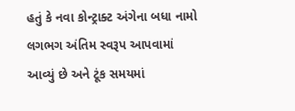હતું કે નવા કોન્ટ્રાક્ટ અંગેના બધા નામો લગભગ અંતિમ સ્વરૂપ આપવામાં આવ્યું છે અને ટૂંક સમયમાં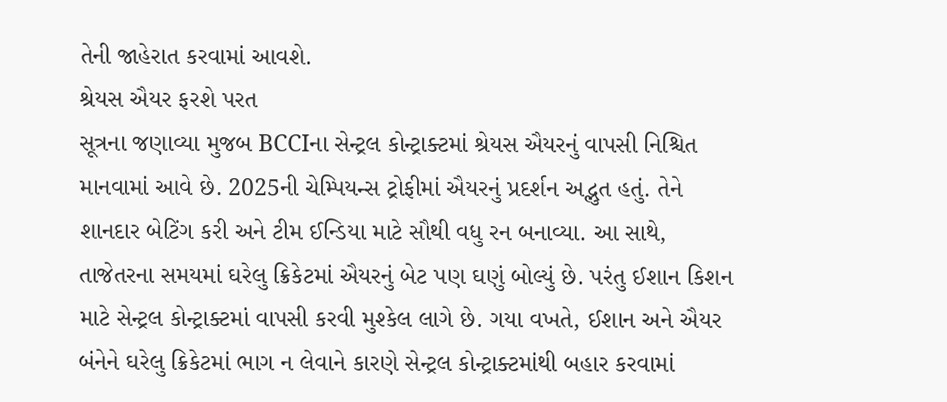તેની જાહેરાત કરવામાં આવશે.
શ્રેયસ ઐયર ફરશે પરત
સૂત્રના જણાવ્યા મુજબ BCCIના સેન્ટ્રલ કોન્ટ્રાક્ટમાં શ્રેયસ ઐયરનું વાપસી નિશ્ચિત માનવામાં આવે છે. 2025ની ચેમ્પિયન્સ ટ્રોફીમાં ઐયરનું પ્રદર્શન અદ્ભુત હતું. તેને શાનદાર બેટિંગ કરી અને ટીમ ઈન્ડિયા માટે સૌથી વધુ રન બનાવ્યા. આ સાથે, તાજેતરના સમયમાં ઘરેલુ ક્રિકેટમાં ઐયરનું બેટ પણ ઘણું બોલ્યું છે. પરંતુ ઈશાન કિશન માટે સેન્ટ્રલ કોન્ટ્રાક્ટમાં વાપસી કરવી મુશ્કેલ લાગે છે. ગયા વખતે, ઈશાન અને ઐયર બંનેને ઘરેલુ ક્રિકેટમાં ભાગ ન લેવાને કારણે સેન્ટ્રલ કોન્ટ્રાક્ટમાંથી બહાર કરવામાં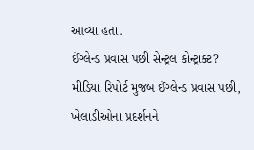આવ્યા હતા.
ઈંગ્લેન્ડ પ્રવાસ પછી સેન્ટ્રલ કોન્ટ્રાક્ટ?
મીડિયા રિપોર્ટ મુજબ ઈંગ્લેન્ડ પ્રવાસ પછી, ખેલાડીઓના પ્રદર્શનને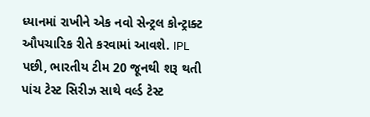ધ્યાનમાં રાખીને એક નવો સેન્ટ્રલ કોન્ટ્રાક્ટ ઔપચારિક રીતે કરવામાં આવશે. IPL પછી, ભારતીય ટીમ 20 જૂનથી શરૂ થતી પાંચ ટેસ્ટ સિરીઝ સાથે વર્લ્ડ ટેસ્ટ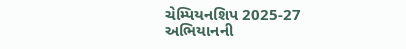ચેમ્પિયનશિપ 2025-27 અભિયાનની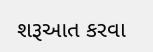શરૂઆત કરવા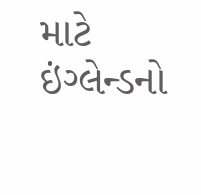માટે ઇંગ્લેન્ડનો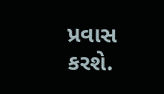પ્રવાસ કરશે.